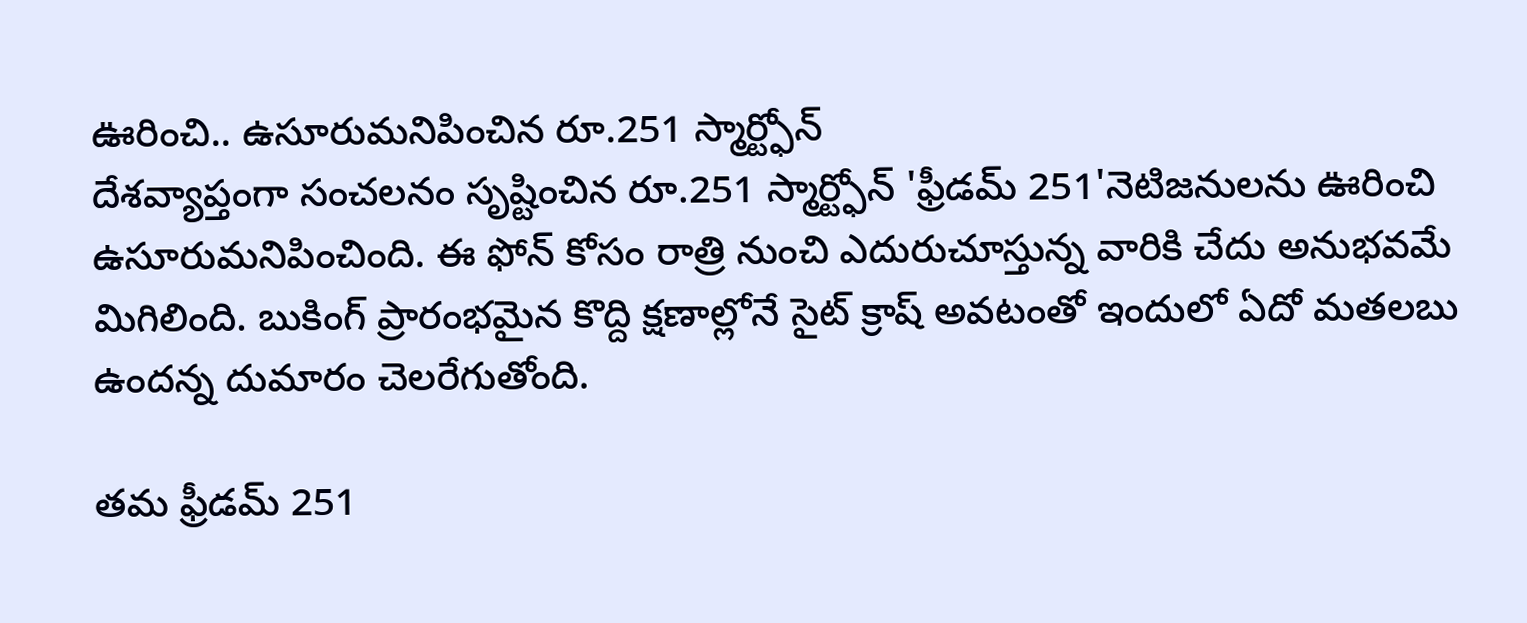ఊరించి.. ఉసూరుమనిపించిన రూ.251 స్మార్ట్ఫోన్
దేశవ్యాప్తంగా సంచలనం సృష్టించిన రూ.251 స్మార్ట్ఫోన్ 'ఫ్రీడమ్ 251'నెటిజనులను ఊరించి ఉసూరుమనిపించింది. ఈ ఫోన్ కోసం రాత్రి నుంచి ఎదురుచూస్తున్న వారికి చేదు అనుభవమే మిగిలింది. బుకింగ్ ప్రారంభమైన కొద్ది క్షణాల్లోనే సైట్ క్రాష్ అవటంతో ఇందులో ఏదో మతలబు ఉందన్న దుమారం చెలరేగుతోంది.

తమ ఫ్రీడమ్ 251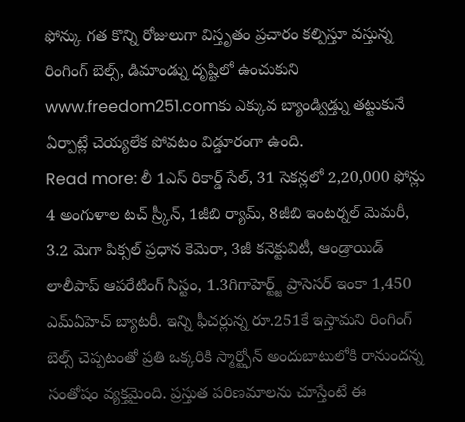ఫోన్కు గత కొన్ని రోజులుగా విస్తృతం ప్రచారం కల్పిస్తూ వస్తున్న రింగింగ్ బెల్స్, డిమాండ్ను దృష్టిలో ఉంచుకుని www.freedom251.comకు ఎక్కువ బ్యాండ్విడ్త్ను తట్టుకునే ఏర్పాట్లే చెయ్యలేక పోవటం విడ్డూరంగా ఉంది.
Read more: లీ 1ఎస్ రికార్డ్ సేల్, 31 సెకన్లలో 2,20,000 ఫోన్లు
4 అంగుళాల టచ్ స్ర్కీన్, 1జీబి ర్యామ్, 8జీబి ఇంటర్నల్ మెమరీ, 3.2 మెగా పిక్సల్ ప్రధాన కెమెరా, 3జీ కనెక్టువిటీ, ఆండ్రాయిడ్ లాలీపాప్ ఆపరేటింగ్ సిస్టం, 1.3గిగాహెర్ట్జ్ ప్రాసెసర్ ఇంకా 1,450 ఎమ్ఏహెచ్ బ్యాటరీ. ఇన్ని ఫీచర్లున్న రూ.251కే ఇస్తామని రింగింగ్ బెల్స్ చెప్పటంతో ప్రతి ఒక్కరికి స్మార్ట్ఫోన్ అందుబాటులోకి రానుందన్న సంతోషం వ్యక్తమైంది. ప్రస్తుత పరిణమాలను చూస్తేంటే ఈ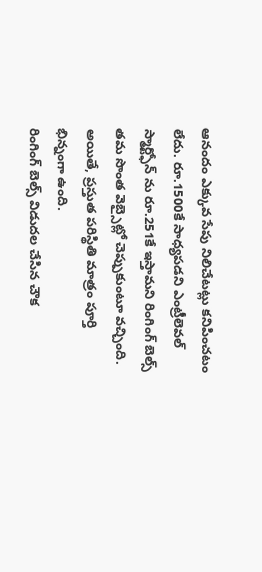ఆనందం ఎక్కువ సేపు నిలిచేటట్లు కనిపించటం లేదు. రూ.1500కే సాధ్యపడని ఎంట్రీలెవల్ స్మార్ట్ఫోన్ ను రూ.251కే ఇస్తామని రింగింగ్ బెల్స్ తమ సొంత వెబ్సైట్లో చెప్పుకుంటూ వచ్చింది. అయితే, ప్రస్తుత పరిస్థితి మాత్రం పూర్తి భిన్నంగా ఉంది.
రింగింగ్ బెల్స్ విడుదల చేసిన చౌక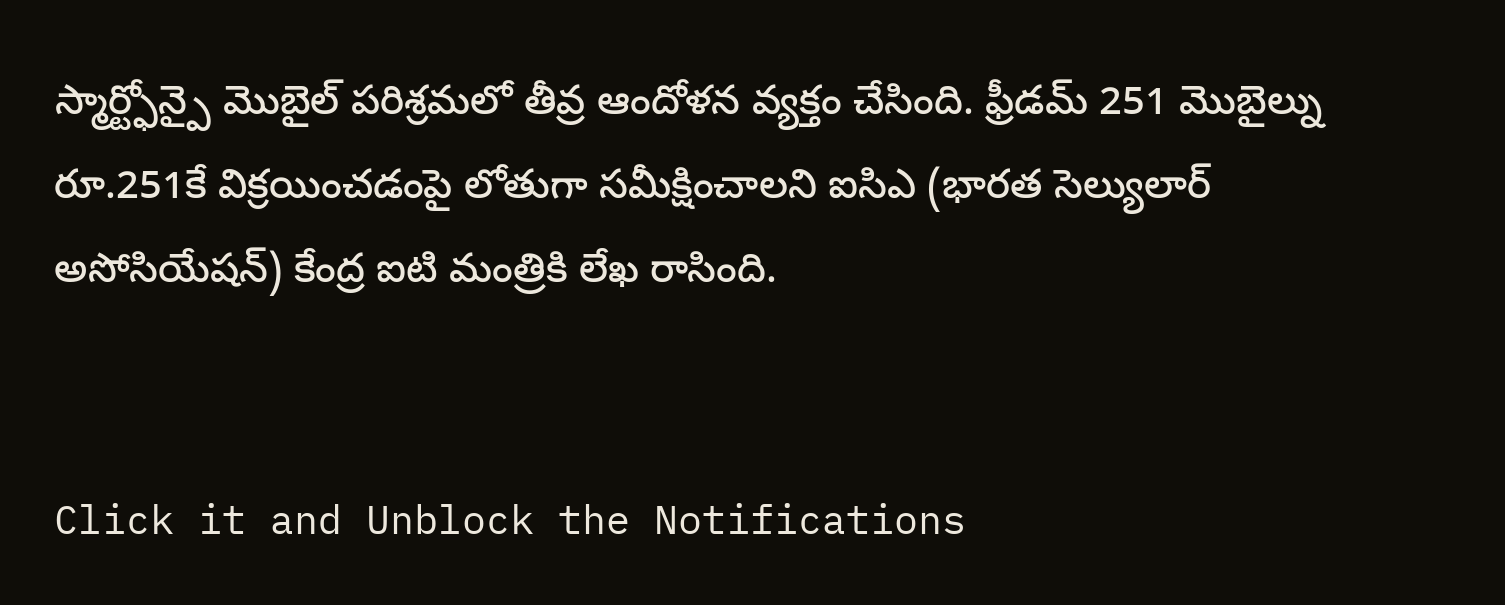స్మార్ట్ఫోన్పై మొబైల్ పరిశ్రమలో తీవ్ర ఆందోళన వ్యక్తం చేసింది. ఫ్రీడమ్ 251 మొబైల్ను రూ.251కే విక్రయించడంపై లోతుగా సమీక్షించాలని ఐసిఎ (భారత సెల్యులార్ అసోసియేషన్) కేంద్ర ఐటి మంత్రికి లేఖ రాసింది.


Click it and Unblock the Notifications